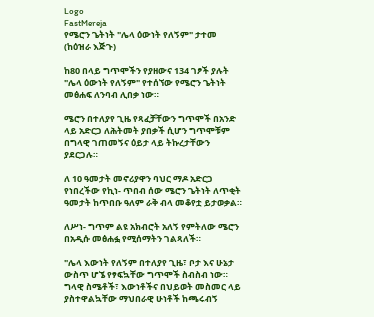Logo
FastMereja
የሜሮን ጌትነት "ሌላ ዕውነት የለኝም" ታተመ
(ከዕዝራ እጅጉ)

ከ80 በላይ ግጥሞችን የያዘውና 134 ገፆች ያሉት "ሌላ ዕውነት የለኝም" የተሰኘው የሜሮን ጌትነት መፅሐፍ ለንባብ ሊበቃ ነው።

ሜሮን በተለያየ ጊዜ የጻፈቻቸውን ግጥሞች በአንድ ላይ አድርጋ ለሕትመት ያበቃች ሲሆን ግጥሞቹም በግላዊ ገጠመኝና ዕይታ ላይ ትኩረታቸውን ያደርጋሉ።

ለ 10 ዓመታት መኖሪያዋን ባህር ማዶ አድርጋ የነበረችው የኪነ- ጥበብ ሰው ሜሮን ጌትነት ለጥቂት ዓመታት ከጥበቡ ዓለም ራቅ ብላ መቆየቷ ይታወቃል።

ለሥነ- ግጥም ልዩ አክብሮት አለኝ የምትለው ሜሮን በአዲሱ መፅሐፏ የሚሰማትን ገልጻለች።

"ሌላ እውነት የለኝም በተለያየ ጊዜ፣ ቦታ እና ሁኔታ ውስጥ ሆኜ የፃፍኳቸው ግጥሞች ስብስብ ነው። ግላዊ ስሜቶች፣ እውነቶችና በህይወት መስመር ላይ ያስተዋልኳቸው ማህበራዊ ሁነቶች ከጫሩብኝ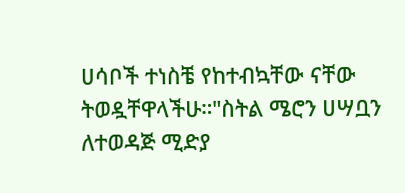ሀሳቦች ተነስቼ የከተብኳቸው ናቸው ትወዷቸዋላችሁ።"ስትል ሜሮን ሀሣቧን ለተወዳጅ ሚድያ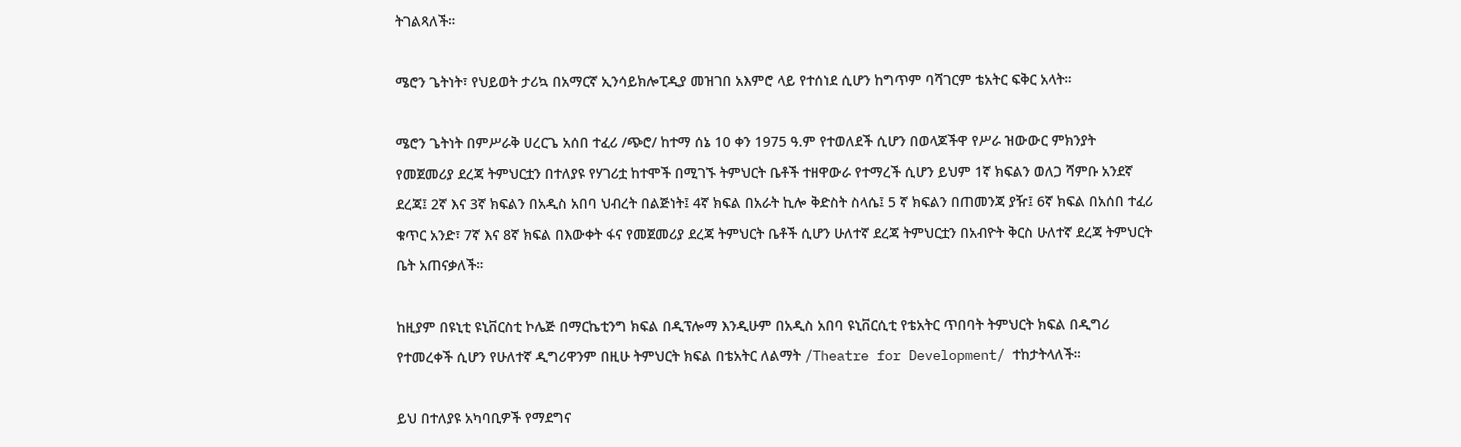ትገልጻለች።

ሜሮን ጌትነት፣ የህይወት ታሪኳ በአማርኛ ኢንሳይክሎፒዲያ መዝገበ አእምሮ ላይ የተሰነደ ሲሆን ከግጥም ባሻገርም ቴአትር ፍቅር አላት።

ሜሮን ጌትነት በምሥራቅ ሀረርጌ አሰበ ተፈሪ /ጭሮ/ ከተማ ሰኔ 10 ቀን 1975 ዓ.ም የተወለደች ሲሆን በወላጆችዋ የሥራ ዝውውር ምክንያት የመጀመሪያ ደረጃ ትምህርቷን በተለያዩ የሃገሪቷ ከተሞች በሚገኙ ትምህርት ቤቶች ተዘዋውራ የተማረች ሲሆን ይህም 1ኛ ክፍልን ወለጋ ሻምቡ አንደኛ ደረጃ፤ 2ኛ እና 3ኛ ክፍልን በአዲስ አበባ ህብረት በልጅነት፤ 4ኛ ክፍል በአራት ኪሎ ቅድስት ስላሴ፤ 5 ኛ ክፍልን በጠመንጃ ያዥ፤ 6ኛ ክፍል በአሰበ ተፈሪ ቁጥር አንድ፣ 7ኛ እና 8ኛ ክፍል በእውቀት ፋና የመጀመሪያ ደረጃ ትምህርት ቤቶች ሲሆን ሁለተኛ ደረጃ ትምህርቷን በአብዮት ቅርስ ሁለተኛ ደረጃ ትምህርት ቤት አጠናቃለች።

ከዚያም በዩኒቲ ዩኒቨርስቲ ኮሌጅ በማርኬቲንግ ክፍል በዲፕሎማ እንዲሁም በአዲስ አበባ ዩኒቨርሲቲ የቴአትር ጥበባት ትምህርት ክፍል በዲግሪ የተመረቀች ሲሆን የሁለተኛ ዲግሪዋንም በዚሁ ትምህርት ክፍል በቴአትር ለልማት /Theatre for Development/ ተከታትላለች።

ይህ በተለያዩ አካባቢዎች የማደግና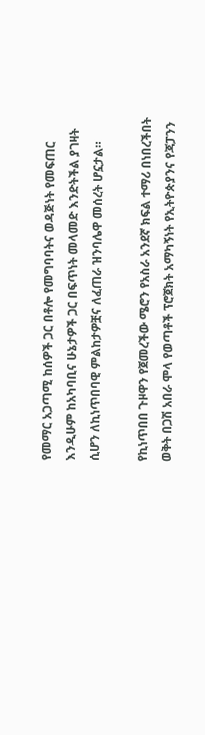የመማር አጋጣሚ ከሰዎች ጋር በቶሎ የመግባባትና ወዳጅነት የመፍጠር እንዲሁም ከአካባቢና ሁኔታዎች ጋር በፍጥነት መላመድ እንድትችል ያገዛት ሲሆን ለኪነጥበባዊ ምልከታዎቿና ለፈጠራ ዝንባሌዋ መሰረት ሆኗታል።

የኪነጥበበ ጉዞዋን የጀመረችው ሜሮን የአስራ አንደኛ ክፍል ተማሪ በነበረችበት ወቅት በጋሽ አበራ ሞላ የወጣቶች ፕሮጀክት አማካኝነት የኢትዮጵያንና የጃፓንን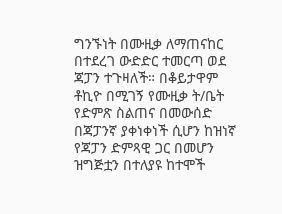ግንኙነት በሙዚቃ ለማጠናከር በተደረገ ውድድር ተመርጣ ወደ ጃፓን ተጉዛለች። በቆይታዋም ቶኪዮ በሚገኝ የሙዚቃ ት/ቤት የድምጽ ስልጠና በመውሰድ በጃፓንኛ ያቀነቀነች ሲሆን ከዝነኛ የጃፓን ድምጻዊ ጋር በመሆን ዝግጅቷን በተለያዩ ከተሞች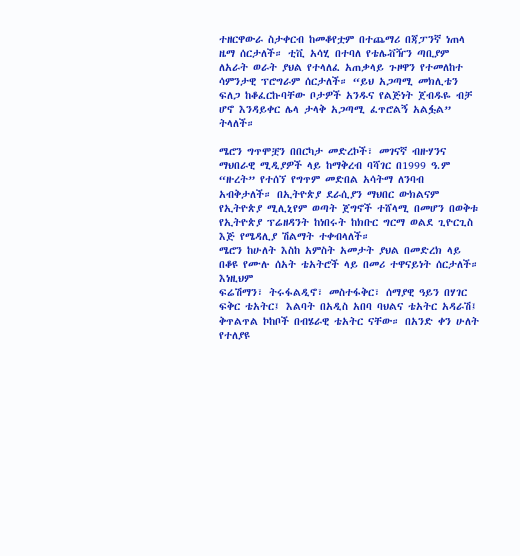ተዘርዋውራ ስታቀርብ ከመቆየቷም በተጨማሪ በጃፓንኛ ነጠላ ዜማ ሰርታለች። ቲቪ አሳሂ በተባለ የቴሌቭዥን ጣቢያም ለአራት ወራት ያህል የተላለፈ አጠቃላይ ጉዞዋን የተመለከተ ሳምንታዊ ፕሮግራም ሰርታለች። “ይህ አጋጣሚ መክሊቴን ፍለጋ ከቆፈርኩባቸው ቦታዎች አንዱና የልጅነት ጀብዱዬ ብቻ ሆኖ እንዳይቀር ሌላ ታላቅ አጋጣሚ ፈጥሮልኝ አልፏል” ትላለች።

ሜሮን ግጥሞቿን በበርካታ መድረኮች፣ መገናኛ ብዙሃንና ማህበራዊ ሚዲያዎች ላይ ከማቅረብ ባሻገር በ1999 ዓ.ም “ዙረት” የተሰኘ የግጥም መድበል አሳትማ ለንባብ አብቅታለች። በኢትዮጵያ ደራሲያን ማህበር ውክልናም የኢትዮጵያ ሚሊኒየም ወጣት ጀግኖች ተሸላሚ በመሆን በወቅቱ የኢትዮጵያ ፕሬዘዳንት ከነበሩት ከክቡር ግርማ ወልደ ጊዮርጊስ እጅ የሜዳሊያ ሽልማት ተቀብላለች።
ሜሮን ከሁለት እስከ አምስት አመታት ያህል በመድረክ ላይ በቆዩ የሙሉ ሰአት ቴአትሮች ላይ በመሪ ተዋናይነት ሰርታለች። እነዚህም
ፍሬሽማን፣ ትሩፋልዲኖ፣ መስተፋቅር፣ ሰማያዊ ዓይን በሃገር ፍቅር ቴአትር፤ እልባት በአዲስ አበባ ባህልና ቴአትር አዳራሽ፤
ቅጥልጥል ኮከቦች በብሄራዊ ቴአትር ናቸው። በአንድ ቀን ሁለት የተለያዩ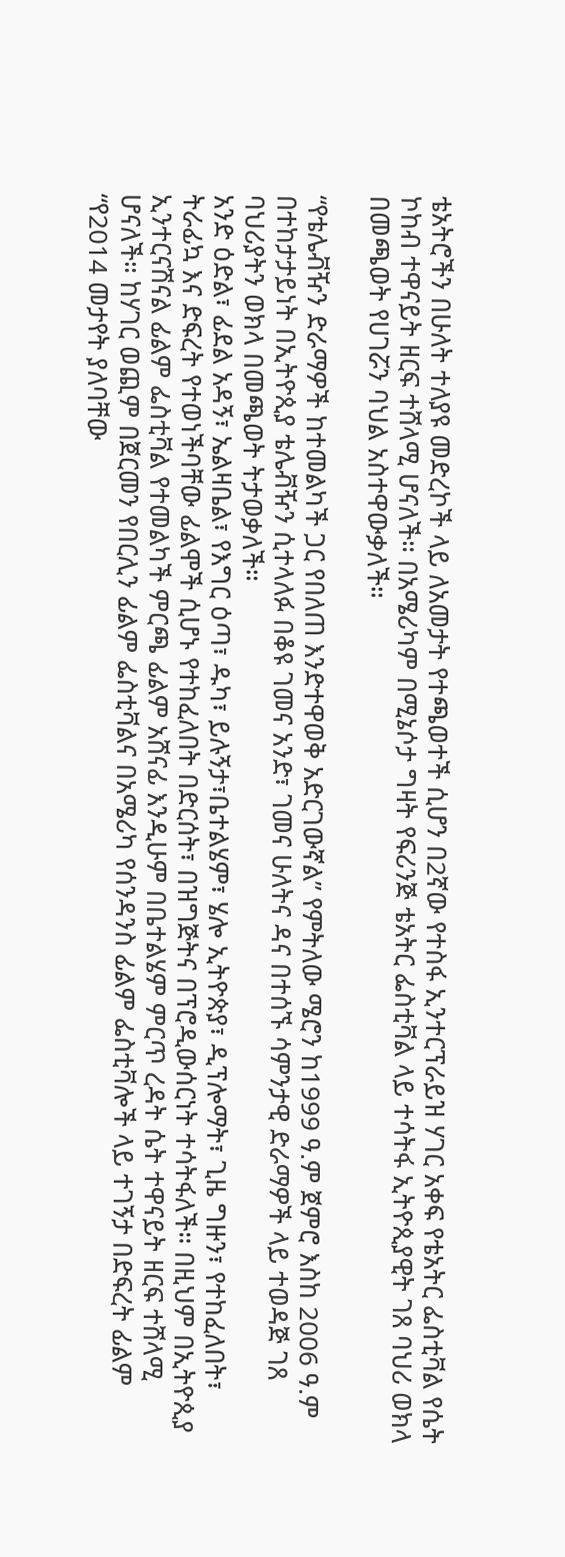ቴአትሮችን በሁለት ተለያዩ መድረኮች ላይ ለአመታት የተጫወተች ሲሆን በ2ኛው የተስፋ ኢንተርፕራይዝ ሃገር አቀፍ የቴአትር ፌስቲቫል የሴት ኮከብ ተዋናይት ዘርፍ ተሸላሚ ሆናለች። በአሜሪካም በሚኔሶታ ግዛት የፍሪንጅ ቴአትር ፌስቲቫል ላይ ተሳትፋ ኢትዮጲያዊት ገጸ ባህሪ ወክላ በመጫወት የሀገሯን ባህል አስተዋውቃለች።

“የቴሌቭዥን ድራማዎች ከተመልካች ጋር የበለጠ እንድተዋወቅ አድርገውኛል” የምትለው ሜሮን ከ1999 ዓ.ም ጀምሮ እስከ 2006 ዓ.ም በተከታታይነት በኢትዮጲያ ቴሌቭዥን ሲተላለፉ በቆዩ ገመና አንድ፣ ገመና ሁለትና ዳና በተሰኙ ሳምንታዊ ድራማዎች ላይ ተወዳጅ ገጸ ባህሪያትን ወክላ በመጫወት ትታወቃለች።
አንድ ዕድል፣ ፊደል አዳኝ፣ ኤልዛቤል፣ የእግር ዕጣ፣ ዱካ፣ ይሉኝታ፣ቤተልሄም፣ ሄሎ ኢትዮጵያ፣ ዲፕሎማት፣ ጊዜ ግዙን፣ የተከፈለበት፣ ትራፊኳ እና ድፍረት የተወነችባቸው ፊልሞች ሲሆኑ የተከፈለበት በድርሰት፣ በዝግጅትና በፕሮዲውሰርነት ተሳትፋለች። በዚህም በኢትዮጲያ ኢንተርናሽናል ፊልም ፌስቲቫል የተመልካች ምርጫ ፊልም አሸናፊ እንዲሁም በቤተልሄም ምርጥ ረዳት ሴት ተዋናይት ዘርፍ ተሸላሚ ሆናለች። ከሃገር ወጪም በጀርመን የበርሊን ፊልም ፌስቲቫልና በአሜሪካ የሰንዳንስ ፊልም ፌስቲቫሎች ላይ ተገኝታ በድፍረት ፊልም “የ2014 መታየት ያለባቸው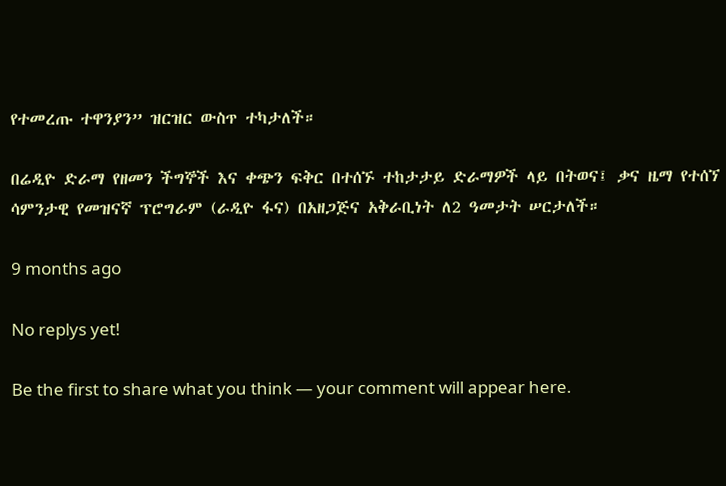የተመረጡ ተዋንያን” ዝርዝር ውስጥ ተካታለች።

በሬዲዮ ድራማ የዘመን ችግኞች እና ቀጭን ፍቅር በተሰኙ ተከታታይ ድራማዎች ላይ በትወና፤ ቃና ዜማ የተሰኘ ሳምንታዊ የመዝናኛ ፕሮግራም (ራዲዮ ፋና) በአዘጋጅና አቅራቢነት ለ2 ዓመታት ሠርታለች።

9 months ago

No replys yet!

Be the first to share what you think — your comment will appear here.